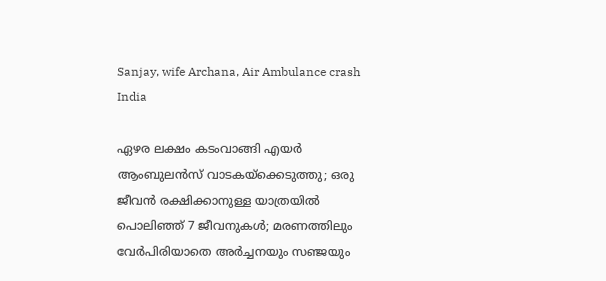Sanjay, wife Archana, Air Ambulance crash
India

ഏഴര ലക്ഷം കടംവാങ്ങി എയര്‍ ആംബുലന്‍സ് വാടകയ്‌ക്കെടുത്തു; ഒരു ജീവൻ രക്ഷിക്കാനുള്ള യാത്രയില്‍ പൊലിഞ്ഞ് 7 ജീവനുകള്‍; മരണത്തിലും വേര്‍പിരിയാതെ അര്‍ച്ചനയും സഞ്ജയും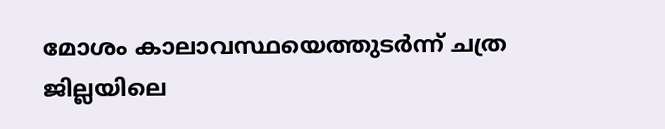മോശം കാലാവസ്ഥയെത്തുടര്‍ന്ന് ചത്ര ജില്ലയിലെ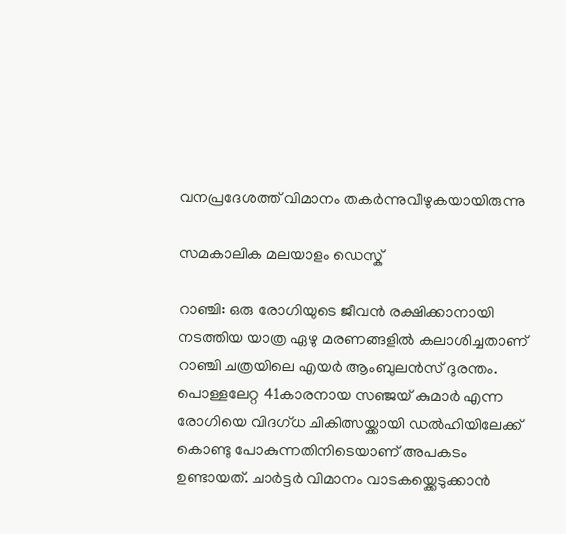വനപ്രദേശത്ത് വിമാനം തകര്‍ന്നുവീഴുകയായിരുന്നു

സമകാലിക മലയാളം ഡെസ്ക്

റാഞ്ചി: ഒരു രോഗിയുടെ ജീവന്‍ രക്ഷിക്കാനായി നടത്തിയ യാത്ര ഏഴു മരണങ്ങളില്‍ കലാശിച്ചതാണ് റാഞ്ചി ചത്രയിലെ എയര്‍ ആംബുലന്‍സ് ദുരന്തം. പൊള്ളലേറ്റ 41കാരനായ സഞ്ജയ് കുമാര്‍ എന്ന രോഗിയെ വിദഗ്ധ ചികിത്സയ്ക്കായി ഡല്‍ഹിയിലേക്ക് കൊണ്ടു പോകുന്നതിനിടെയാണ് അപകടം ഉണ്ടായത്. ചാര്‍ട്ടര്‍ വിമാനം വാടകയ്ക്കെടുക്കാന്‍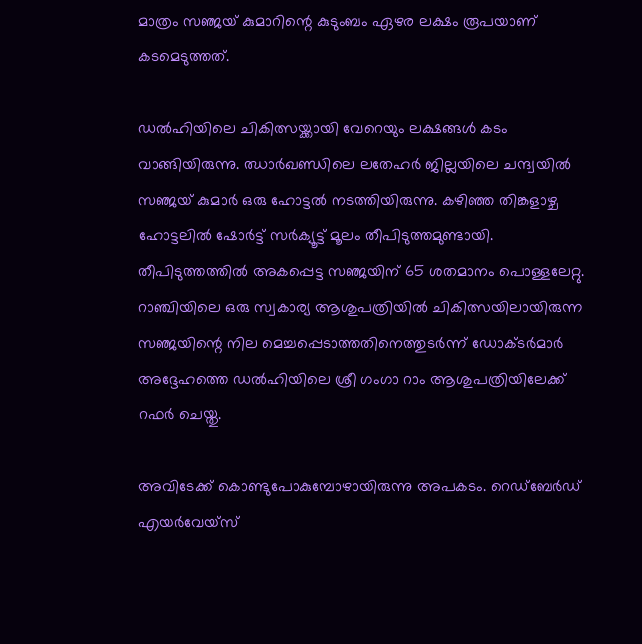മാത്രം സഞ്ജയ് കുമാറിന്റെ കുടുംബം ഏഴര ലക്ഷം രൂപയാണ് കടമെടുത്തത്.

ഡല്‍ഹിയിലെ ചികിത്സയ്ക്കായി വേറെയും ലക്ഷങ്ങള്‍ കടം വാങ്ങിയിരുന്നു. ഝാര്‍ഖണ്ഡിലെ ലതേഹര്‍ ജില്ലയിലെ ചന്ദ്വയില്‍ സഞ്ജയ് കുമാര്‍ ഒരു ഹോട്ടല്‍ നടത്തിയിരുന്നു. കഴിഞ്ഞ തിങ്കളാഴ്ച ഹോട്ടലില്‍ ഷോര്‍ട്ട് സര്‍ക്യൂട്ട് മൂലം തീപിടുത്തമുണ്ടായി. തീപിടുത്തത്തില്‍ അകപ്പെട്ട സഞ്ജയിന് 65 ശതമാനം പൊള്ളലേറ്റു. റാഞ്ചിയിലെ ഒരു സ്വകാര്യ ആശുപത്രിയില്‍ ചികിത്സയിലായിരുന്ന സഞ്ജയിന്റെ നില മെച്ചപ്പെടാത്തതിനെത്തുടര്‍ന്ന് ഡോക്ടര്‍മാര്‍ അദ്ദേഹത്തെ ഡല്‍ഹിയിലെ ശ്രീ ഗംഗാ റാം ആശുപത്രിയിലേക്ക് റഫര്‍ ചെയ്തു.

അവിടേക്ക് കൊണ്ടുപോകുമ്പോഴായിരുന്നു അപകടം. റെഡ്‌ബേര്‍ഡ് എയര്‍വേയ്സ്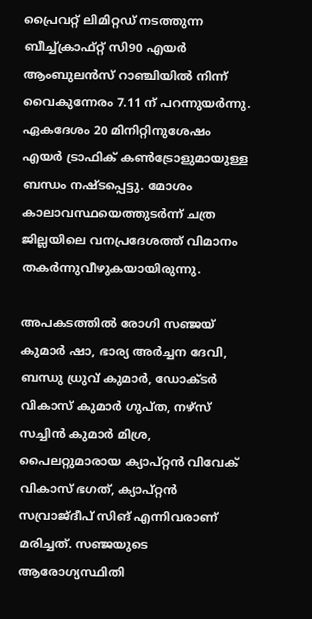പ്രൈവറ്റ് ലിമിറ്റഡ് നടത്തുന്ന ബീച്ച്ക്രാഫ്റ്റ് സി90 എയര്‍ ആംബുലന്‍സ് റാഞ്ചിയില്‍ നിന്ന് വൈകുന്നേരം 7.11 ന് പറന്നുയര്‍ന്നു. ഏകദേശം 20 മിനിറ്റിനുശേഷം എയര്‍ ട്രാഫിക് കണ്‍ട്രോളുമായുള്ള ബന്ധം നഷ്ടപ്പെട്ടു. മോശം കാലാവസ്ഥയെത്തുടര്‍ന്ന് ചത്ര ജില്ലയിലെ വനപ്രദേശത്ത് വിമാനം തകര്‍ന്നുവീഴുകയായിരുന്നു.

അപകടത്തില്‍ രോഗി സഞ്ജയ് കുമാര്‍ ഷാ, ഭാര്യ അര്‍ച്ചന ദേവി, ബന്ധു ധ്രുവ് കുമാര്‍, ഡോക്ടര്‍ വികാസ് കുമാര്‍ ഗുപ്ത, നഴ്സ് സച്ചിന്‍ കുമാര്‍ മിശ്ര, പൈലറ്റുമാരായ ക്യാപ്റ്റന്‍ വിവേക് വികാസ് ഭഗത്, ക്യാപ്റ്റന്‍ സവ്രാജ്ദീപ് സിങ് എന്നിവരാണ് മരിച്ചത്. സഞ്ജയുടെ ആരോഗ്യസ്ഥിതി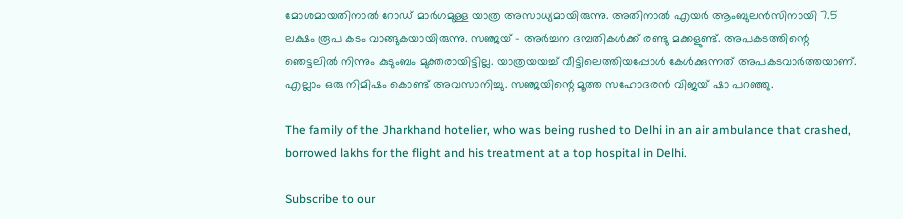മോശമായതിനാല്‍ റോഡ് മാര്‍ഗമുള്ള യാത്ര അസാധ്യമായിരുന്നു. അതിനാല്‍ എയര്‍ ആംബുലന്‍സിനായി 7.5 ലക്ഷം രൂപ കടം വാങ്ങുകയായിരുന്നു. സഞ്ജയ് - അർച്ചന ദമ്പതികൾക്ക് രണ്ടു മക്കളുണ്ട്. അപകടത്തിന്റെ ഞെട്ടലിൽ നിന്നും കുടുംബം മുക്തരായിട്ടില്ല. യാത്രയയച്ച് വീട്ടിലെത്തിയപ്പോൾ കേൾക്കുന്നത് അപകടവാർത്തയാണ്. എല്ലാം ഒരു നിമിഷം കൊണ്ട് അവസാനിച്ചു. സഞ്ജയിന്റെ മൂത്ത സഹോദരൻ വിജയ് ഷാ പറഞ്ഞു.

The family of the Jharkhand hotelier, who was being rushed to Delhi in an air ambulance that crashed, borrowed lakhs for the flight and his treatment at a top hospital in Delhi.

Subscribe to our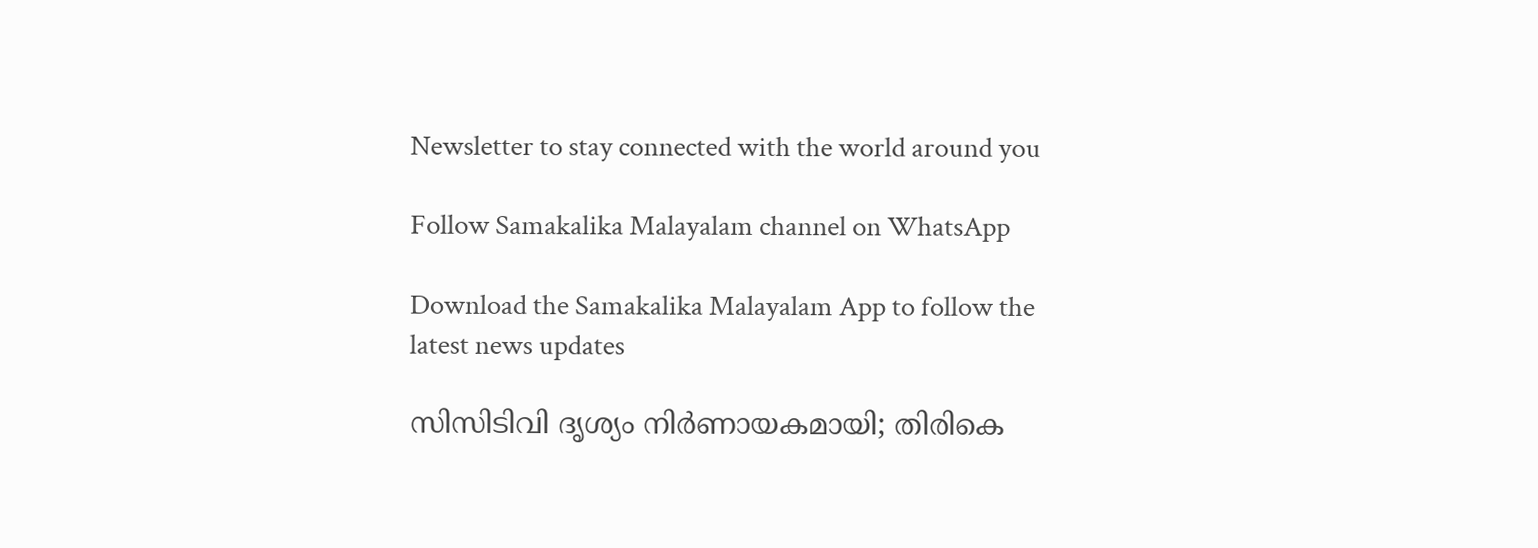Newsletter to stay connected with the world around you

Follow Samakalika Malayalam channel on WhatsApp

Download the Samakalika Malayalam App to follow the latest news updates

സിസിടിവി ദൃശ്യം നിര്‍ണായകമായി; തിരികെ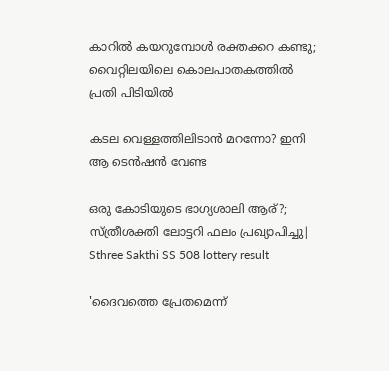കാറില്‍ കയറുമ്പോള്‍ രക്തക്കറ കണ്ടു; വൈറ്റിലയിലെ കൊലപാതകത്തില്‍ പ്രതി പിടിയില്‍

കടല വെള്ളത്തിലിടാൻ മറന്നോ? ഇനി ആ ടെൻഷൻ വേണ്ട

ഒരു കോടിയുടെ ഭാഗ്യശാലി ആര്?; സ്ത്രീശക്തി ലോട്ടറി ഫലം പ്രഖ്യാപിച്ചു| Sthree Sakthi SS 508 lottery result

'ദൈവത്തെ പ്രേതമെന്ന്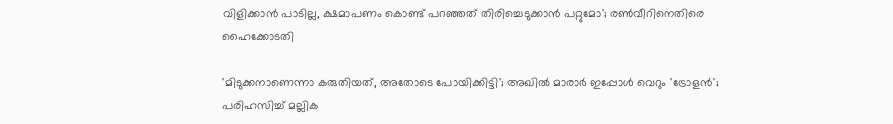വിളിക്കാൻ പാടില്ല, ക്ഷമാപണം കൊണ്ട് പറഞ്ഞത് തിരിച്ചെടുക്കാൻ പറ്റുമോ'; രൺവീറിനെതിരെ ഹൈക്കോടതി

'മിടുക്കനാണെന്നാ കരുതിയത്, അതോടെ പോയിക്കിട്ടി'; അഖില്‍ മാരാര്‍ ഇപ്പോള്‍ വെറും 'ട്രോളന്‍'; പരിഹസിച്ച് മല്ലിക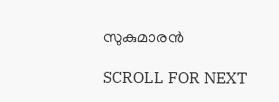സുകുമാരന്‍

SCROLL FOR NEXT